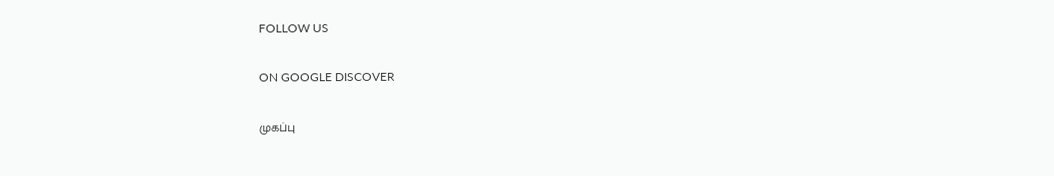FOLLOW US

ON GOOGLE DISCOVER

முகப்பு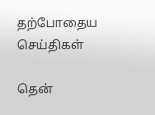தற்போதைய செய்திகள்

தென்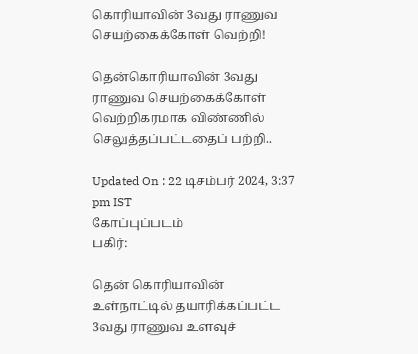கொரியாவின் 3வது ராணுவ செயற்கைக்கோள் வெற்றி!

தென்கொரியாவின் 3வது ராணுவ செயற்கைக்கோள் வெற்றிகரமாக விண்ணில் செலுத்தப்பட்டதைப் பற்றி..

Updated On : 22 டிசம்பர் 2024, 3:37 pm IST
கோப்புப்படம்
பகிர்:

தென் கொரியாவின் உள்நாட்டில் தயாரிக்கப்பட்ட 3வது ராணுவ உளவுச்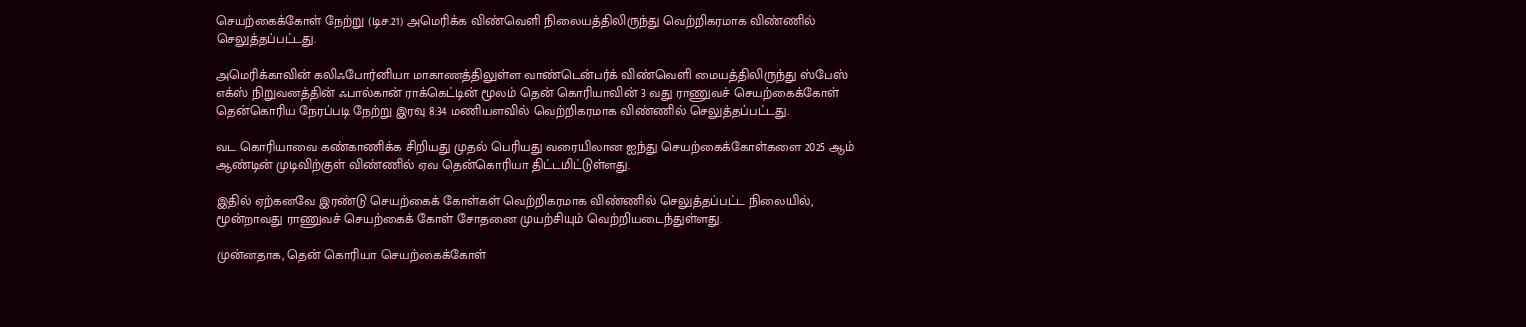செயற்கைக்கோள் நேற்று (டிச.21) அமெரிக்க விண்வெளி நிலையத்திலிருந்து வெற்றிகரமாக விண்ணில் செலுத்தப்பட்டது.

அமெரிக்காவின் கலிஃபோர்னியா மாகாணத்திலுள்ள வாண்டென்பர்க் விண்வெளி மையத்திலிருந்து ஸ்பேஸ் எக்ஸ் நிறுவனத்தின் ஃபால்கான் ராக்கெட்டின் மூலம் தென் கொரியாவின் 3 வது ராணுவச் செயற்கைக்கோள் தென்கொரிய நேரப்படி நேற்று இரவு 8:34 மணியளவில் வெற்றிகரமாக விண்ணில் செலுத்தப்பட்டது.

வட கொரியாவை கண்காணிக்க சிறியது முதல் பெரியது வரையிலான ஐந்து செயற்கைக்கோள்களை 2025 ஆம் ஆண்டின் முடிவிற்குள் விண்ணில் ஏவ தென்கொரியா திட்டமிட்டுள்ளது.

இதில் ஏற்கனவே இரண்டு செயற்கைக் கோள்கள் வெற்றிகரமாக விண்ணில் செலுத்தப்பட்ட நிலையில், மூன்றாவது ராணுவச் செயற்கைக் கோள் சோதனை முயற்சியும் வெற்றியடைந்துள்ளது.

முன்னதாக, தென் கொரியா செயற்கைக்கோள்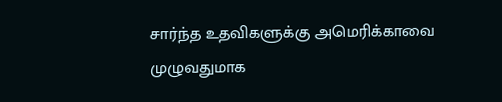சார்ந்த உதவிகளுக்கு அமெரிக்காவை முழுவதுமாக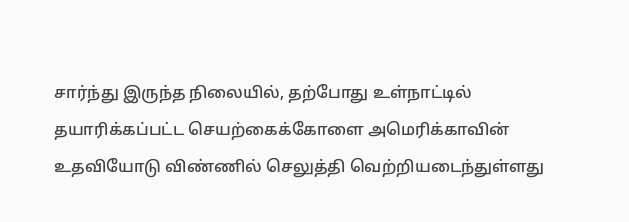சார்ந்து இருந்த நிலையில், தற்போது உள்நாட்டில் தயாரிக்கப்பட்ட செயற்கைக்கோளை அமெரிக்காவின் உதவியோடு விண்ணில் செலுத்தி வெற்றியடைந்துள்ளது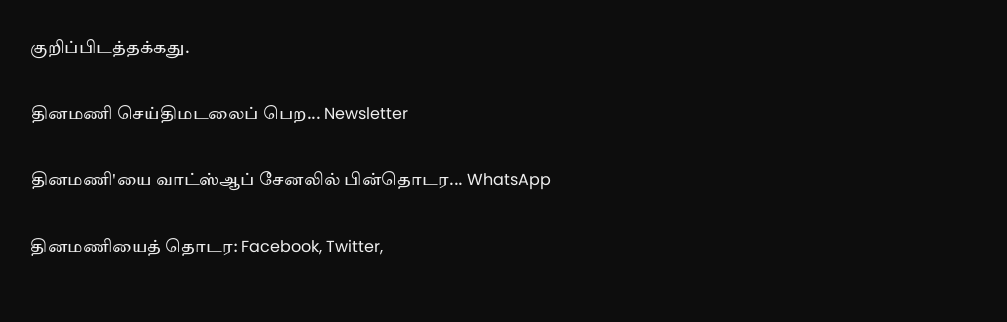குறிப்பிடத்தக்கது.

தினமணி செய்திமடலைப் பெற... Newsletter

தினமணி'யை வாட்ஸ்ஆப் சேனலில் பின்தொடர... WhatsApp

தினமணியைத் தொடர: Facebook, Twitter,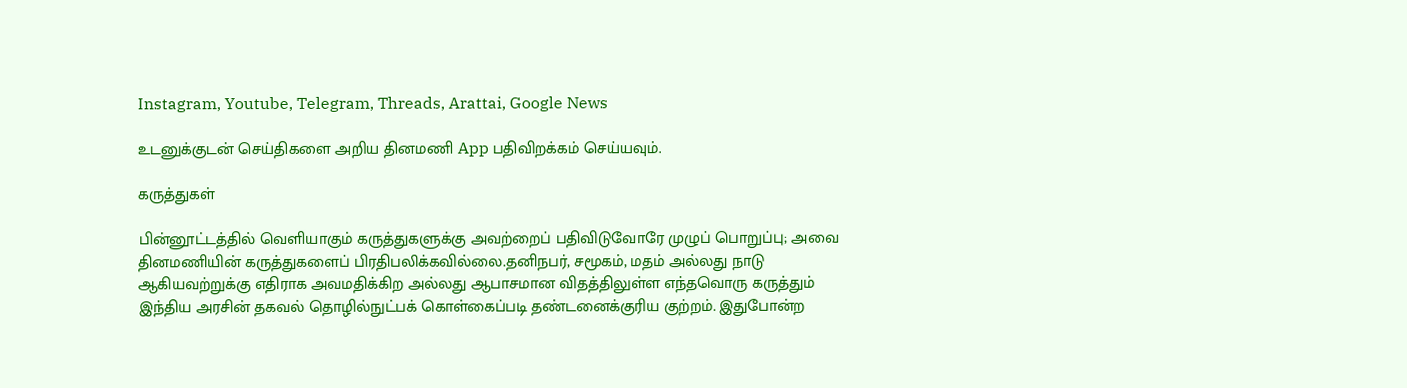Instagram, Youtube, Telegram, Threads, Arattai, Google News

உடனுக்குடன் செய்திகளை அறிய தினமணி App பதிவிறக்கம் செய்யவும்.

கருத்துகள்

பின்னூட்டத்தில் வெளியாகும் கருத்துகளுக்கு அவற்றைப் பதிவிடுவோரே முழுப் பொறுப்பு; அவை தினமணியின் கருத்துகளைப் பிரதிபலிக்கவில்லை.தனிநபர், சமூகம், மதம் அல்லது நாடு ஆகியவற்றுக்கு எதிராக அவமதிக்கிற அல்லது ஆபாசமான விதத்திலுள்ள எந்தவொரு கருத்தும் இந்திய அரசின் தகவல் தொழில்நுட்பக் கொள்கைப்படி தண்டனைக்குரிய குற்றம். இதுபோன்ற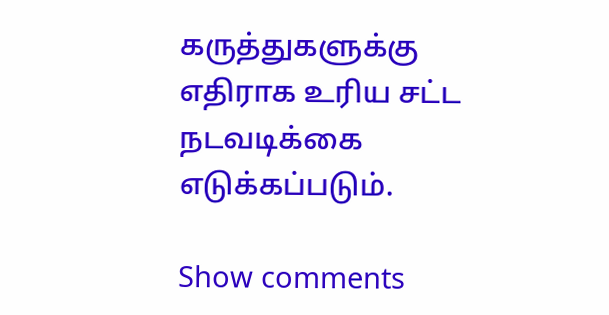கருத்துகளுக்கு எதிராக உரிய சட்ட நடவடிக்கை எடுக்கப்படும்.

Show comments